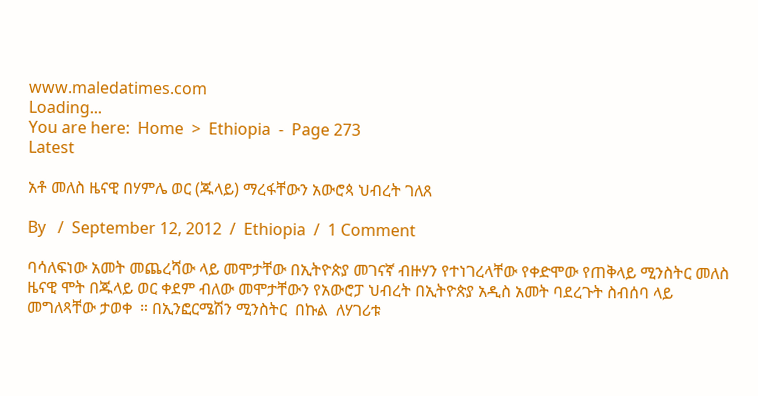www.maledatimes.com
Loading...
You are here:  Home  >  Ethiopia  -  Page 273
Latest

አቶ መለስ ዜናዊ በሃምሌ ወር (ጁላይ) ማረፋቸውን አውሮጳ ህብረት ገለጸ

By   /  September 12, 2012  /  Ethiopia  /  1 Comment

ባሳለፍነው አመት መጨረሻው ላይ መሞታቸው በኢትዮጵያ መገናኛ ብዙሃን የተነገረላቸው የቀድሞው የጠቅላይ ሚንስትር መለስ ዜናዊ ሞት በጁላይ ወር ቀደም ብለው መሞታቸውን የአውሮፓ ህብረት በኢትዮጵያ አዲስ አመት ባደረጉት ስብሰባ ላይ መግለጻቸው ታወቀ  ። በኢንፎርሜሽን ሚንስትር  በኩል  ለሃገሪቱ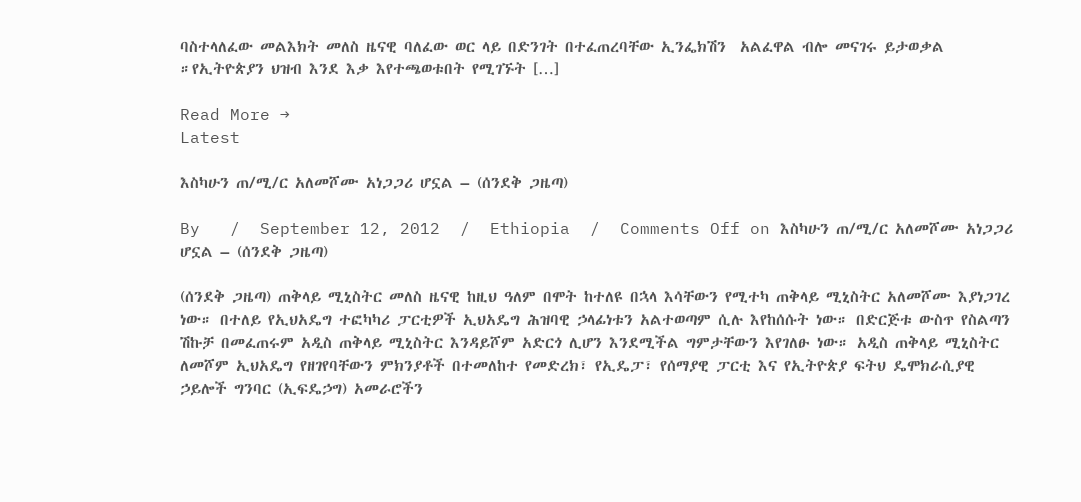ባስተላለፈው መልእክት መለስ ዜናዊ ባለፈው ወር ላይ በድንገት በተፈጠረባቸው ኢንፌክሽን  አልፈዋል ብሎ መናገሩ ይታወቃል ።የኢትዮጵያን ህዝብ እንደ እቃ እየተጫወቱበት የሚገኙት […]

Read More →
Latest

እስካሁን ጠ/ሚ/ር አለመሾሙ አነጋጋሪ ሆኗል – (ሰንደቅ ጋዜጣ)

By   /  September 12, 2012  /  Ethiopia  /  Comments Off on እስካሁን ጠ/ሚ/ር አለመሾሙ አነጋጋሪ ሆኗል – (ሰንደቅ ጋዜጣ)

(ሰንደቅ ጋዜጣ) ጠቅላይ ሚኒስትር መለስ ዜናዊ ከዚህ ዓለም በሞት ከተለዩ በኋላ እሳቸውን የሚተካ ጠቅላይ ሚኒስትር አለመሾሙ እያነጋገረ ነው። በተለይ የኢህአዴግ ተፎካካሪ ፓርቲዎች ኢህአዴግ ሕዝባዊ ኃላፊነቱን አልተወጣም ሲሉ እየከሰሱት ነው። በድርጅቱ ውስጥ የስልጣን ሽኩቻ በመፈጠሩም አዲስ ጠቅላይ ሚኒስትር እንዳይሾም አድርጎ ሊሆን እንደሚችል ግምታቸውን እየገለፁ ነው። አዲስ ጠቅላይ ሚኒስትር ለመሾም ኢህአዴግ የዘገየባቸውን ምክንያቶች በተመለከተ የመድረክ፣ የኢዴፓ፣ የሰማያዊ ፓርቲ እና የኢትዮጵያ ፍትህ ዴሞክራሲያዊ ኃይሎች ግንባር (ኢፍዴኃግ) አመራሮችን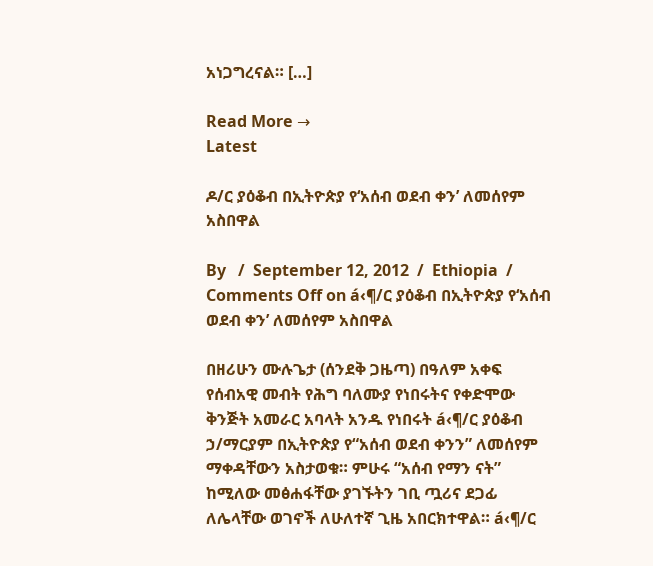አነጋግረናል። […]

Read More →
Latest

ዶ/ር ያዕቆብ በኢትዮጵያ የ‘አሰብ ወደብ ቀን’ ለመሰየም አስበዋል

By   /  September 12, 2012  /  Ethiopia  /  Comments Off on á‹¶/ር ያዕቆብ በኢትዮጵያ የ‘አሰብ ወደብ ቀን’ ለመሰየም አስበዋል

በዘሪሁን ሙሉጌታ (ሰንደቅ ጋዜጣ) በዓለም አቀፍ የሰብአዊ መብት የሕግ ባለሙያ የነበሩትና የቀድሞው ቅንጅት አመራር አባላት አንዱ የነበሩት á‹¶/ር ያዕቆብ ኃ/ማርያም በኢትዮጵያ የ“አሰብ ወደብ ቀንን” ለመሰየም ማቀዳቸውን አስታወቁ። ምሁሩ “አሰብ የማን ናት” ከሚለው መፅሐፋቸው ያገኙትን ገቢ ጧሪና ደጋፊ ለሌላቸው ወገኖች ለሁለተኛ ጊዜ አበርክተዋል። á‹¶/ር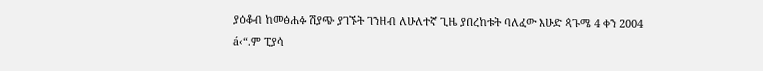ያዕቆብ ከመፅሐፉ ሽያጭ ያገኙት ገንዘብ ለሁለተኛ ጊዜ ያበረከቱት ባለፈው እሁድ ጳጉሜ 4 ቀን 2004 á‹“.ም ፒያሳ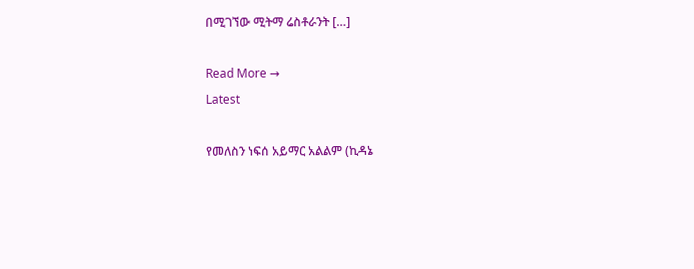በሚገኘው ሚትማ ሬስቶራንት […]

Read More →
Latest

የመለስን ነፍሰ አይማር አልልም (ኪዳኔ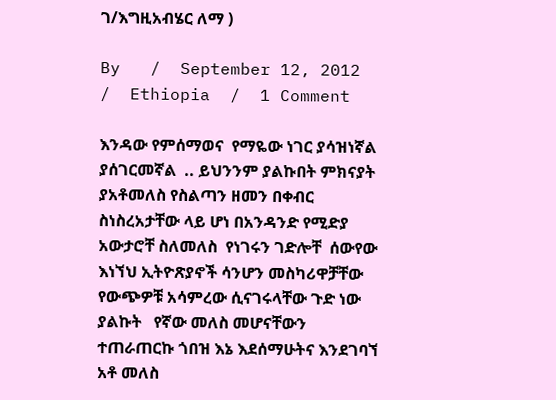ገ/እግዚአብሄር ለማ )

By   /  September 12, 2012  /  Ethiopia  /  1 Comment

እንዳው የምሰማወና  የማዬው ነገር ያሳዝነኛል ያሰገርመኛል  .. ይህንንም ያልኩበት ምክናያት ያአቶመለስ የስልጣን ዘመን በቀብር ስነስረአታቸው ላይ ሆነ በአንዳንድ የሚድያ አውታሮቸ ስለመለስ  የነገሩን ገድሎቸ  ሰውየው እነኘህ ኢትዮጽያኖች ሳንሆን መስካሪዋቻቸው የውጭዎቹ አሳምረው ሲናገሩላቸው ጉድ ነው ያልኩት   የኛው መለስ መሆናቸውን ተጠራጠርኩ ጎበዝ እኔ እደሰማሁትና እንደገባኘ አቶ መለስ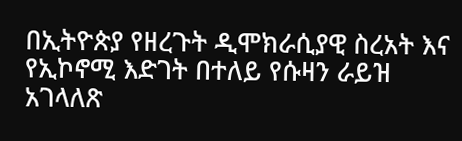በኢትዮጵያ የዘረጉት ዲሞክራሲያዊ ስረአት እና የኢኮኖሚ እድገት በተለይ የሱዛን ራይዝ አገላለጽ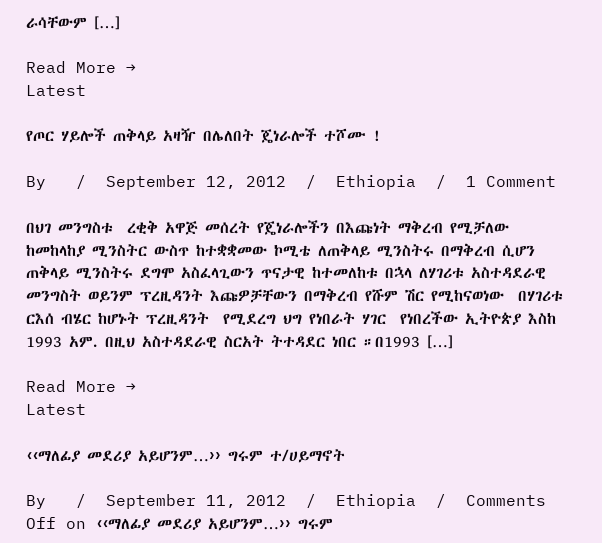ራሳቸውም […]

Read More →
Latest

የጦር ሃይሎች ጠቅላይ አዛዥ በሌለበት ጄነራሎች ተሾሙ !

By   /  September 12, 2012  /  Ethiopia  /  1 Comment

በህገ መንግስቱ  ረቂቅ አዋጅ መሰረት የጄነራሎችን በእጩነት ማቅረብ የሚቻለው ከመከላከያ ሚንስትር ውስጥ ከተቋቋመው ኮሚቴ ለጠቅላይ ሚንስትሩ በማቅረብ ሲሆን ጠቅላይ ሚንስትሩ ደግሞ አስፈላጊውን ጥናታዊ ከተመለከቱ በኋላ ለሃገሪቱ አስተዳደራዊ መንግስት ወይንም ፕረዚዳንት እጩዎቻቸውን በማቅረብ የሹም ሽር የሚከናወነው  በሃገሪቱ ርእሰ ብሄር ከሆኑት ፕረዚዳንት  የሚደረግ ህግ የነበራት ሃገር  የነበረችው ኢትዮጵያ እስከ 1993 አም. በዚህ አስተዳደራዊ ስርአት ትተዳደር ነበር ።በ1993 […]

Read More →
Latest

‹‹ማለፊያ መደሪያ አይሆንም…›› ግሩም ተ/ሀይማኖት

By   /  September 11, 2012  /  Ethiopia  /  Comments Off on ‹‹ማለፊያ መደሪያ አይሆንም…›› ግሩም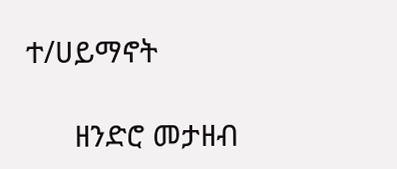ተ/ሀይማኖት

      ዘንድሮ መታዘብ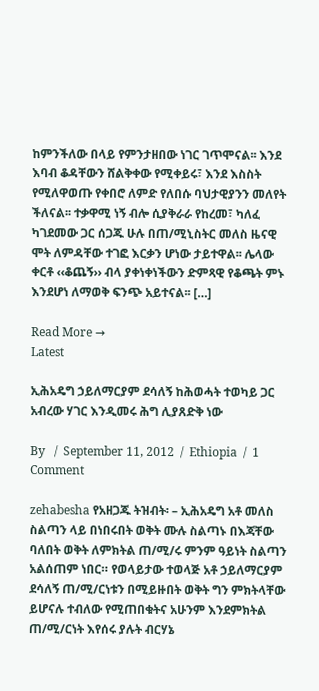ከምንችለው በላይ የምንታዘበው ነገር ገጥሞናል፡፡ እንደ እባብ ቆዳቸውን ሸልቅቀው የሚቀይሩ፣ እንደ እስስት የሚለዋወጡ የቀበሮ ለምድ የለበሱ ባህታዊያንን መለየት ችለናል፡፡ ተቃዋሚ ነኝ ብሎ ሲያቅራራ የከረመ፣ ካለፈ ካገደመው ጋር ሰጋጁ ሁሉ በጠ/ሚኒስትር መለስ ዜናዊ ሞት ለምዳቸው ተገፎ እርቃን ሆነው ታይተዋል፡፡ ሌላው ቀርቶ ‹‹ቆጨኝ›› ብላ ያቀነቀነችውን ድምጻዊ የቆጫት ምኑ እንደሆነ ለማወቅ ፍንጭ አይተናል፡፡ […]

Read More →
Latest

ኢሕአዴግ ኃይለማርያም ደሳለኝ ከሕወሓት ተወካይ ጋር አብረው ሃገር እንዲመሩ ሕግ ሊያጸድቅ ነው

By   /  September 11, 2012  /  Ethiopia  /  1 Comment

zehabesha የአዘጋጁ ትዝብት፡ – ኢሕአዴግ አቶ መለስ ስልጣን ላይ በነበሩበት ወቅት ሙሉ ስልጣኑ በእጃቸው ባለበት ወቅት ለምክትል ጠ/ሚ/ሩ ምንም ዓይነት ስልጣን አልሰጠም ነበር። የወላይታው ተወላጅ አቶ ኃይለማርያም ደሳለኝ ጠ/ሚ/ርነቱን በሚይዙበት ወቅት ግን ምክትላቸው ይሆናሉ ተብለው የሚጠበቁትና አሁንም እንደምክትል ጠ/ሚ/ርነት እየሰሩ ያሉት ብርሃኔ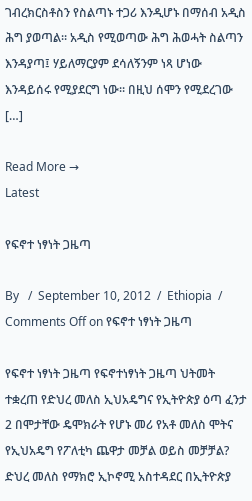ገብረክርስቶስን የስልጣኑ ተጋሪ እንዲሆኑ በማሰብ አዲስ ሕግ ያወጣል። አዲስ የሚወጣው ሕግ ሕወሓት ስልጣን እንዳያጣ፤ ሃይለማርያም ደሳለኝንም ነጻ ሆነው እንዳይሰሩ የሚያደርግ ነው። በዚህ ሰሞን የሚደረገው […]

Read More →
Latest

የፍኖተ ነፃነት ጋዜጣ

By   /  September 10, 2012  /  Ethiopia  /  Comments Off on የፍኖተ ነፃነት ጋዜጣ

የፍኖተ ነፃነት ጋዜጣ የፍኖተነፃነት ጋዜጣ ህትመት ተቋረጠ የድህረ መለስ ኢህአዴግና የኢትዮጵያ ዕጣ ፈንታ 2 በሞታቸው ዴሞክራት የሆኑ መሪ የአቶ መለስ ሞትና የኢህአዴግ የፖለቲካ ጨዋታ መቻል ወይስ መቻቻል? ድህረ መለስ የማክሮ ኢኮኖሚ አስተዳደር በኢትዮጵያ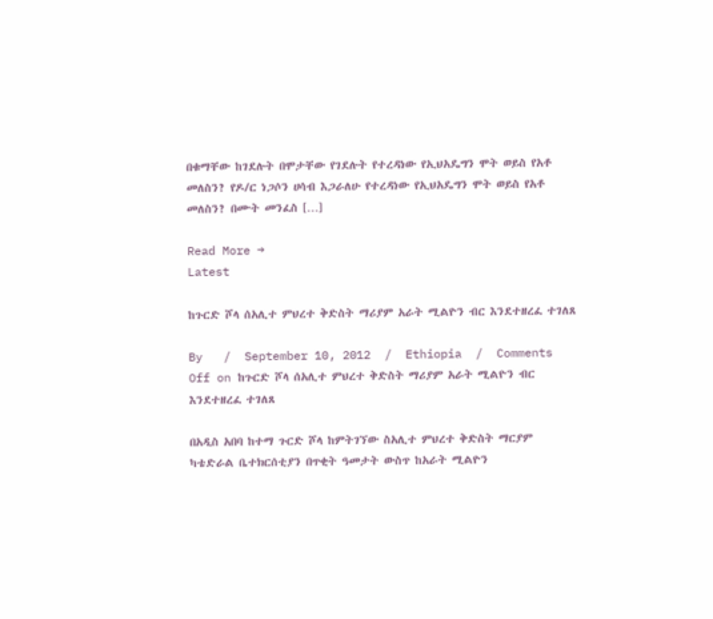በቁማቸው ከገደሉት በሞታቸው የገደሉት የተረዳነው የኢህአዴግን ሞት ወይስ የአቶ መለስን? የዶ/ር ነጋሶን ሀሳብ እጋራለሁ የተረዳነው የኢህአዴግን ሞት ወይስ የአቶ መለስን? በሙት መንፈስ […]

Read More →
Latest

ከጉርድ ሾላ ሰአሊተ ምህረተ ቅድስት ማሪያም አራት ሚልዮን ብር እንደተዘረፈ ተገለጸ

By   /  September 10, 2012  /  Ethiopia  /  Comments Off on ከጉርድ ሾላ ሰአሊተ ምህረተ ቅድስት ማሪያም አራት ሚልዮን ብር እንደተዘረፈ ተገለጸ

በአዲስ አበባ ከተማ ጉርድ ሾላ ከምትገኘው ስአሊተ ምህረተ ቅድስት ማርያም ካቴድራል ቤተክርሰቲያን በጥቂት ዓመታት ውስጥ ከአራት ሚልዮን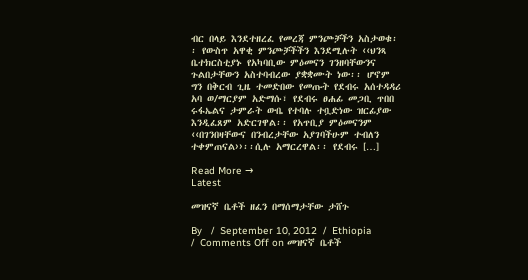ብር በላይ እንደተዘረፈ የመረጃ ምንጮቻችን አስታወቁ፡፡ የውስጥ አዋቂ ምንጮቻችችን እንደሚሉት ‹‹ህንጻ ቤተክርስቲያኑ የአካባቢው ምዕመናን ገንዘባቸውንና ጉልበታቸውን አስተባብረው ያቋቋሙት ነው፡፡ ሆኖም ግን በቅርብ ጊዜ ተመድበው የመጡት የደብሩ አሰተዳዳሪ አባ ወ/ማርያም አድማሱ፣ የደብሩ ፀሐፊ መጋቢ ጥበበ ሩፋኤልና ታምራት ውቤ የተባሉ ተቧድነው ዝርፊያው እንዲፈጸም አድርገዋል፡፡ የአጥቢያ ምዕመናንም ‹‹በገንበዛቸውና በንብረታቸው አያገባችሁም ተብለን ተቀምጠናል››፡፡ሲሉ አማርረዋል፡፡ የደብሩ […]

Read More →
Latest

መዝናኛ ቤቶች ዘፈን በማሰማታቸው ታሸጉ

By   /  September 10, 2012  /  Ethiopia  /  Comments Off on መዝናኛ ቤቶች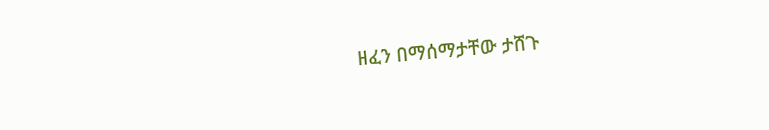ዘፈን በማሰማታቸው ታሸጉ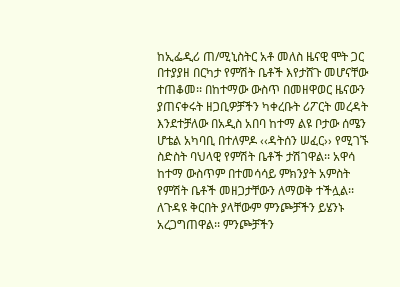ከኢፌዲሪ ጠ/ሚኒስትር አቶ መለስ ዜናዊ ሞት ጋር በተያያዘ በርካታ የምሽት ቤቶች እየታሸጉ መሆናቸው ተጠቆመ፡፡ በከተማው ውስጥ በመዘዋወር ዜናውን ያጠናቀሩት ዘጋቢዎቻችን ካቀረቡት ሪፖርት መረዳት እንደተቻለው በአዲስ አበባ ከተማ ልዩ ቦታው ሰሜን ሆቴል አካባቢ በተለምዶ ‹‹ዳትሰን ሠፈር›› የሚገኙ ስድስት ባህላዊ የምሽት ቤቶች ታሽገዋል፡፡ አዋሳ ከተማ ውስጥም በተመሳሳይ ምክንያት አምስት የምሽት ቤቶች መዘጋታቸውን ለማወቅ ተችሏል፡፡ ለጉዳዩ ቅርበት ያላቸውም ምንጮቻችን ይሄንኑ አረጋግጠዋል፡፡ ምንጮቻችን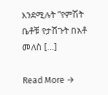እንደሚሉት “የምሽት ቤቶቹ የታሸጉት በአቶ መለስ […]

Read More →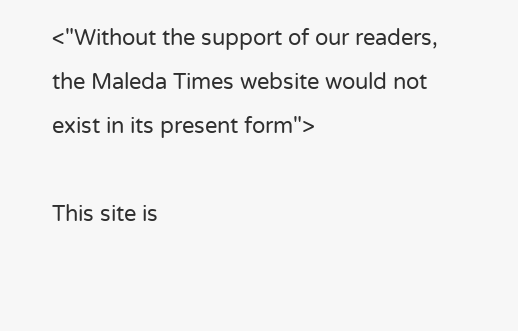<"Without the support of our readers, the Maleda Times website would not exist in its present form">

This site is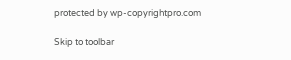protected by wp-copyrightpro.com

Skip to toolbar